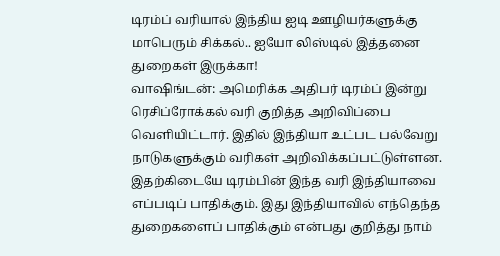டிரம்ப் வரியால் இந்திய ஐடி ஊழியர்களுக்கு மாபெரும் சிக்கல்.. ஐயோ லிஸ்டில் இத்தனை துறைகள் இருக்கா!
வாஷிங்டன்: அமெரிக்க அதிபர் டிரம்ப் இன்று ரெசிப்ரோக்கல் வரி குறித்த அறிவிப்பை வெளியிட்டார். இதில் இந்தியா உட்பட பல்வேறு நாடுகளுக்கும் வரிகள் அறிவிக்கப்பட்டுள்ளன. இதற்கிடையே டிரம்பின் இந்த வரி இந்தியாவை எப்படிப் பாதிக்கும். இது இந்தியாவில் எந்தெந்த துறைகளைப் பாதிக்கும் என்பது குறித்து நாம்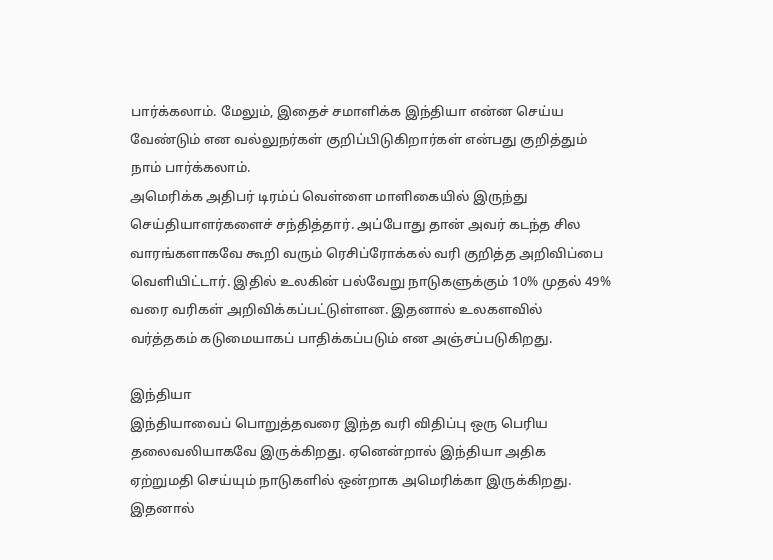பார்க்கலாம். மேலும், இதைச் சமாளிக்க இந்தியா என்ன செய்ய வேண்டும் என வல்லுநர்கள் குறிப்பிடுகிறார்கள் என்பது குறித்தும் நாம் பார்க்கலாம்.
அமெரிக்க அதிபர் டிரம்ப் வெள்ளை மாளிகையில் இருந்து செய்தியாளர்களைச் சந்தித்தார். அப்போது தான் அவர் கடந்த சில வாரங்களாகவே கூறி வரும் ரெசிப்ரோக்கல் வரி குறித்த அறிவிப்பை வெளியிட்டார். இதில் உலகின் பல்வேறு நாடுகளுக்கும் 10% முதல் 49% வரை வரிகள் அறிவிக்கப்பட்டுள்ளன. இதனால் உலகளவில் வர்த்தகம் கடுமையாகப் பாதிக்கப்படும் என அஞ்சப்படுகிறது.

இந்தியா
இந்தியாவைப் பொறுத்தவரை இந்த வரி விதிப்பு ஒரு பெரிய தலைவலியாகவே இருக்கிறது. ஏனென்றால் இந்தியா அதிக ஏற்றுமதி செய்யும் நாடுகளில் ஒன்றாக அமெரிக்கா இருக்கிறது. இதனால்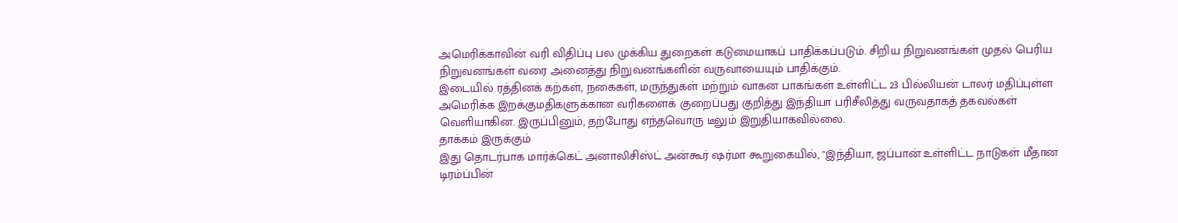அமெரிக்காவின் வரி விதிப்பு பல முக்கிய துறைகள் கடுமையாகப் பாதிக்கப்படும். சிறிய நிறுவனங்கள் முதல் பெரிய நிறுவனங்கள் வரை அனைத்து நிறுவனங்களின் வருவாயையும் பாதிக்கும்.
இடையில் ரத்தினக் கற்கள், நகைகள், மருந்துகள் மற்றும் வாகன பாகங்கள் உள்ளிட்ட 23 பில்லியன் டாலர் மதிப்புள்ள அமெரிக்க இறக்குமதிகளுக்கான வரிகளைக் குறைப்பது குறித்து இந்தியா பரிசீலித்து வருவதாகத் தகவல்கள் வெளியாகின. இருப்பினும், தற்போது எந்தவொரு டீலும் இறுதியாகவில்லை.
தாக்கம் இருக்கும்
இது தொடர்பாக மார்க்கெட் அனாலிசிஸ்ட் அன்கூர் ஷர்மா கூறுகையில், "இந்தியா, ஜப்பான் உள்ளிட்ட நாடுகள் மீதான டிரம்ப்பின்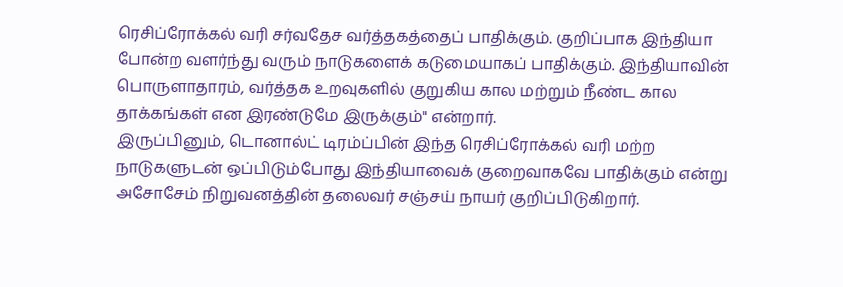ரெசிப்ரோக்கல் வரி சர்வதேச வர்த்தகத்தைப் பாதிக்கும். குறிப்பாக இந்தியா போன்ற வளர்ந்து வரும் நாடுகளைக் கடுமையாகப் பாதிக்கும். இந்தியாவின் பொருளாதாரம், வர்த்தக உறவுகளில் குறுகிய கால மற்றும் நீண்ட கால தாக்கங்கள் என இரண்டுமே இருக்கும்" என்றார்.
இருப்பினும், டொனால்ட் டிரம்ப்பின் இந்த ரெசிப்ரோக்கல் வரி மற்ற நாடுகளுடன் ஒப்பிடும்போது இந்தியாவைக் குறைவாகவே பாதிக்கும் என்று அசோசேம் நிறுவனத்தின் தலைவர் சஞ்சய் நாயர் குறிப்பிடுகிறார்.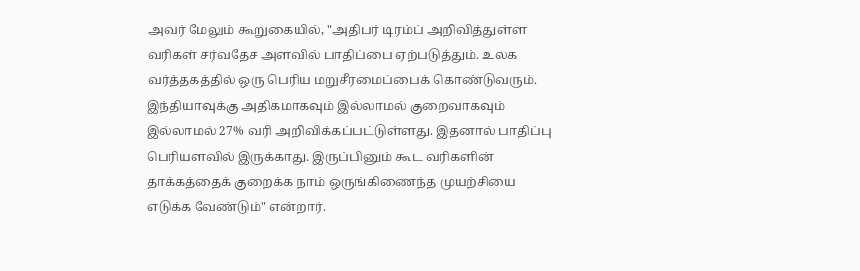அவர் மேலும் கூறுகையில், "அதிபர் டிரம்ப் அறிவித்துள்ள வரிகள் சர்வதேச அளவில் பாதிப்பை ஏற்படுத்தும். உலக வர்த்தகத்தில் ஒரு பெரிய மறுசீரமைப்பைக் கொண்டுவரும். இந்தியாவுக்கு அதிகமாகவும் இல்லாமல் குறைவாகவும் இல்லாமல் 27% வரி அறிவிக்கப்பட்டுள்ளது. இதனால் பாதிப்பு பெரியளவில் இருக்காது. இருப்பினும் கூட வரிகளின் தாக்கத்தைக் குறைக்க நாம் ஒருங்கிணைந்த முயற்சியை எடுக்க வேண்டும்" என்றார்.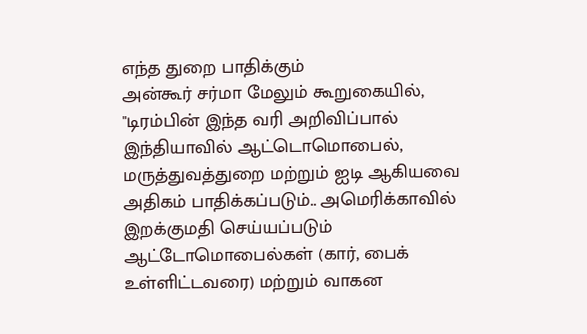எந்த துறை பாதிக்கும்
அன்கூர் சர்மா மேலும் கூறுகையில், "டிரம்பின் இந்த வரி அறிவிப்பால் இந்தியாவில் ஆட்டொமொபைல், மருத்துவத்துறை மற்றும் ஐடி ஆகியவை அதிகம் பாதிக்கப்படும்.. அமெரிக்காவில் இறக்குமதி செய்யப்படும் ஆட்டோமொபைல்கள் (கார், பைக் உள்ளிட்டவரை) மற்றும் வாகன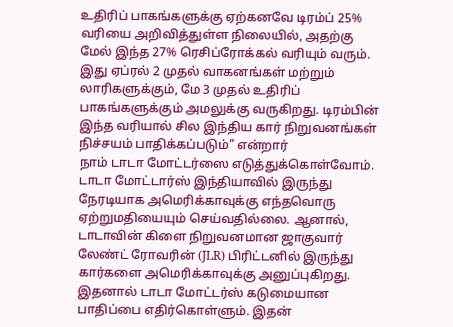உதிரிப் பாகங்களுக்கு ஏற்கனவே டிரம்ப் 25% வரியை அறிவித்துள்ள நிலையில், அதற்கு மேல் இந்த 27% ரெசிப்ரோக்கல் வரியும் வரும். இது ஏப்ரல் 2 முதல் வாகனங்கள் மற்றும் லாரிகளுக்கும், மே 3 முதல் உதிரிப் பாகங்களுக்கும் அமலுக்கு வருகிறது. டிரம்பின் இந்த வரியால் சில இந்திய கார் நிறுவனங்கள் நிச்சயம் பாதிக்கப்படும்" என்றார்
நாம் டாடா மோட்டர்ஸை எடுத்துக்கொள்வோம். டாடா மோட்டார்ஸ் இந்தியாவில் இருந்து நேரடியாக அமெரிக்காவுக்கு எந்தவொரு ஏற்றுமதியையும் செய்வதில்லை. ஆனால், டாடாவின் கிளை நிறுவனமான ஜாகுவார் லேண்ட் ரோவரின் (JLR) பிரிட்டனில் இருந்து கார்களை அமெரிக்காவுக்கு அனுப்புகிறது. இதனால் டாடா மோட்டர்ஸ் கடுமையான பாதிப்பை எதிர்கொள்ளும். இதன்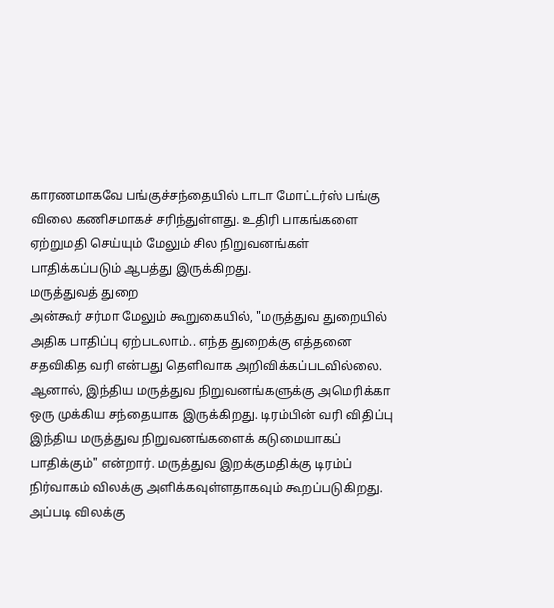காரணமாகவே பங்குச்சந்தையில் டாடா மோட்டர்ஸ் பங்கு விலை கணிசமாகச் சரிந்துள்ளது. உதிரி பாகங்களை ஏற்றுமதி செய்யும் மேலும் சில நிறுவனங்கள் பாதிக்கப்படும் ஆபத்து இருக்கிறது.
மருத்துவத் துறை
அன்கூர் சர்மா மேலும் கூறுகையில், "மருத்துவ துறையில் அதிக பாதிப்பு ஏற்படலாம்.. எந்த துறைக்கு எத்தனை சதவிகித வரி என்பது தெளிவாக அறிவிக்கப்படவில்லை. ஆனால், இந்திய மருத்துவ நிறுவனங்களுக்கு அமெரிக்கா ஒரு முக்கிய சந்தையாக இருக்கிறது. டிரம்பின் வரி விதிப்பு இந்திய மருத்துவ நிறுவனங்களைக் கடுமையாகப் பாதிக்கும்" என்றார். மருத்துவ இறக்குமதிக்கு டிரம்ப் நிர்வாகம் விலக்கு அளிக்கவுள்ளதாகவும் கூறப்படுகிறது. அப்படி விலக்கு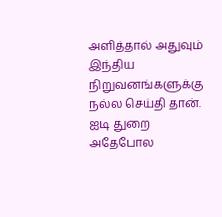அளித்தால் அதுவும் இந்திய நிறுவனங்களுக்கு நல்ல செய்தி தான்.
ஐடி துறை
அதேபோல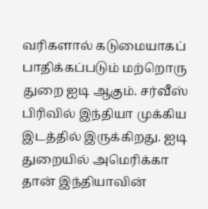வரிகளால் கடுமையாகப் பாதிக்கப்படும் மற்றொரு துறை ஐடி ஆகும். சர்வீஸ் பிரிவில் இந்தியா முக்கிய இடத்தில் இருக்கிறது. ஐடி துறையில் அமெரிக்கா தான் இந்தியாவின்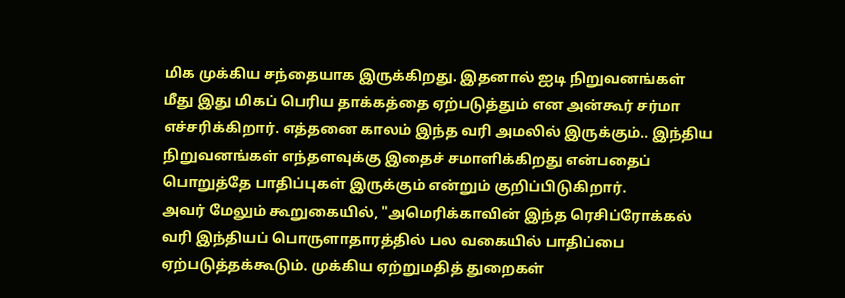மிக முக்கிய சந்தையாக இருக்கிறது. இதனால் ஐடி நிறுவனங்கள் மீது இது மிகப் பெரிய தாக்கத்தை ஏற்படுத்தும் என அன்கூர் சர்மா எச்சரிக்கிறார். எத்தனை காலம் இந்த வரி அமலில் இருக்கும்.. இந்திய நிறுவனங்கள் எந்தளவுக்கு இதைச் சமாளிக்கிறது என்பதைப் பொறுத்தே பாதிப்புகள் இருக்கும் என்றும் குறிப்பிடுகிறார்.
அவர் மேலும் கூறுகையில், "அமெரிக்காவின் இந்த ரெசிப்ரோக்கல் வரி இந்தியப் பொருளாதாரத்தில் பல வகையில் பாதிப்பை ஏற்படுத்தக்கூடும். முக்கிய ஏற்றுமதித் துறைகள்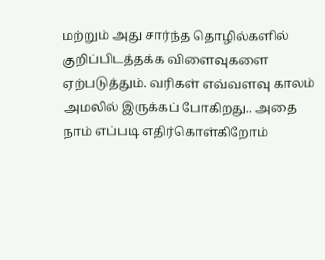மற்றும் அது சார்ந்த தொழில்களில் குறிப்பிடத்தக்க விளைவுகளை ஏற்படுத்தும். வரிகள் எவ்வளவு காலம் அமலில் இருக்கப் போகிறது.. அதை நாம் எப்படி எதிர்கொள்கிறோம்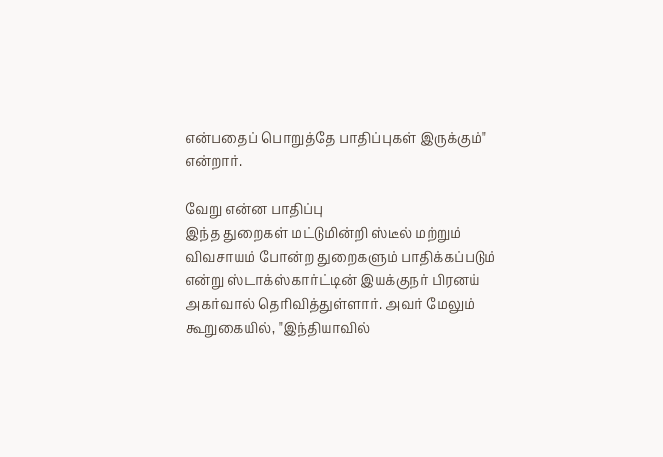என்பதைப் பொறுத்தே பாதிப்புகள் இருக்கும்" என்றார்.

வேறு என்ன பாதிப்பு
இந்த துறைகள் மட்டுமின்றி ஸ்டீல் மற்றும் விவசாயம் போன்ற துறைகளும் பாதிக்கப்படும் என்று ஸ்டாக்ஸ்கார்ட்டின் இயக்குநர் பிரனய் அகர்வால் தெரிவித்துள்ளார். அவர் மேலும் கூறுகையில், "இந்தியாவில்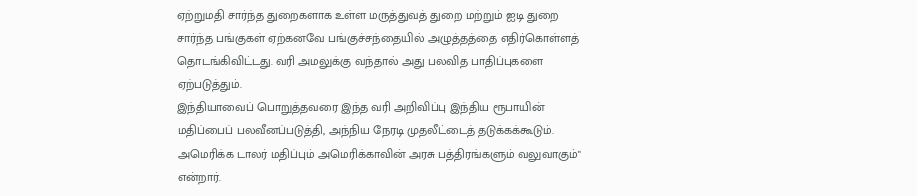ஏற்றுமதி சார்ந்த துறைகளாக உள்ள மருத்துவத் துறை மற்றும் ஐடி துறை சார்ந்த பங்குகள் ஏற்கனவே பங்குச்சந்தையில் அழுத்தத்தை எதிர்கொள்ளத் தொடங்கிவிட்டது. வரி அமலுக்கு வந்தால் அது பலவித பாதிப்புகளை ஏற்படுத்தும்.
இந்தியாவைப் பொறுத்தவரை இந்த வரி அறிவிப்பு இந்திய ரூபாயின் மதிப்பைப் பலவீனப்படுத்தி, அந்நிய நேரடி முதலீட்டைத் தடுக்கக்கூடும். அமெரிக்க டாலர் மதிப்பும் அமெரிக்காவின் அரசு பத்திரங்களும் வலுவாகும்" என்றார்.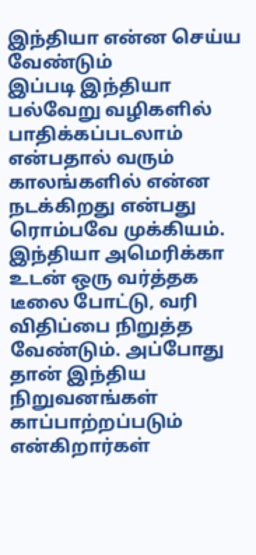இந்தியா என்ன செய்ய வேண்டும்
இப்படி இந்தியா பல்வேறு வழிகளில் பாதிக்கப்படலாம் என்பதால் வரும் காலங்களில் என்ன நடக்கிறது என்பது ரொம்பவே முக்கியம். இந்தியா அமெரிக்கா உடன் ஒரு வர்த்தக டீலை போட்டு, வரி விதிப்பை நிறுத்த வேண்டும். அப்போது தான் இந்திய நிறுவனங்கள் காப்பாற்றப்படும் என்கிறார்கள்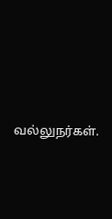வல்லுநர்கள்.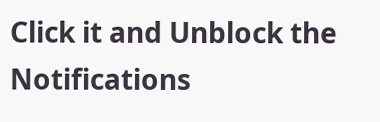Click it and Unblock the Notifications